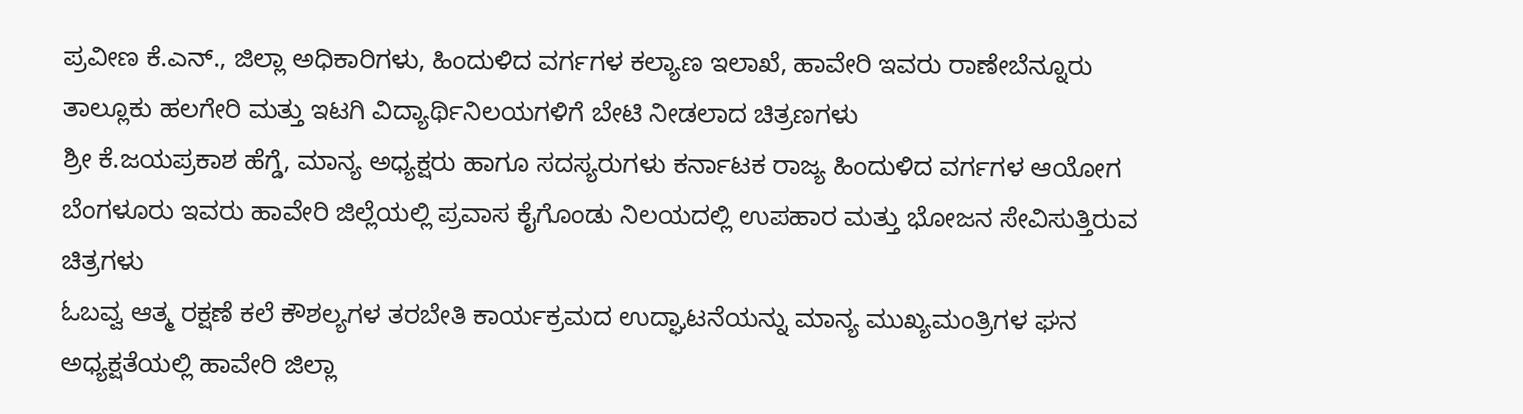ಪ್ರವೀಣ ಕೆ.ಎನ್., ಜಿಲ್ಲಾ ಅಧಿಕಾರಿಗಳು, ಹಿಂದುಳಿದ ವರ್ಗಗಳ ಕಲ್ಯಾಣ ಇಲಾಖೆ, ಹಾವೇರಿ ಇವರು ರಾಣೇಬೆನ್ನೂರು ತಾಲ್ಲೂಕು ಹಲಗೇರಿ ಮತ್ತು ಇಟಗಿ ವಿದ್ಯಾರ್ಥಿನಿಲಯಗಳಿಗೆ ಬೇಟಿ ನೀಡಲಾದ ಚಿತ್ರಣಗಳು
ಶ್ರೀ ಕೆ.ಜಯಪ್ರಕಾಶ ಹೆಗ್ಡೆ, ಮಾನ್ಯ ಅಧ್ಯಕ್ಷರು ಹಾಗೂ ಸದಸ್ಯರುಗಳು ಕರ್ನಾಟಕ ರಾಜ್ಯ ಹಿಂದುಳಿದ ವರ್ಗಗಳ ಆಯೋಗ ಬೆಂಗಳೂರು ಇವರು ಹಾವೇರಿ ಜಿಲ್ಲೆಯಲ್ಲಿ ಪ್ರವಾಸ ಕೈಗೊಂಡು ನಿಲಯದಲ್ಲಿ ಉಪಹಾರ ಮತ್ತು ಭೋಜನ ಸೇವಿಸುತ್ತಿರುವ ಚಿತ್ರಗಳು
ಓಬವ್ವ ಆತ್ಮ ರಕ್ಷಣೆ ಕಲೆ ಕೌಶಲ್ಯಗಳ ತರಬೇತಿ ಕಾರ್ಯಕ್ರಮದ ಉದ್ಘಾಟನೆಯನ್ನು ಮಾನ್ಯ ಮುಖ್ಯಮಂತ್ರಿಗಳ ಘನ ಅಧ್ಯಕ್ಷತೆಯಲ್ಲಿ ಹಾವೇರಿ ಜಿಲ್ಲಾ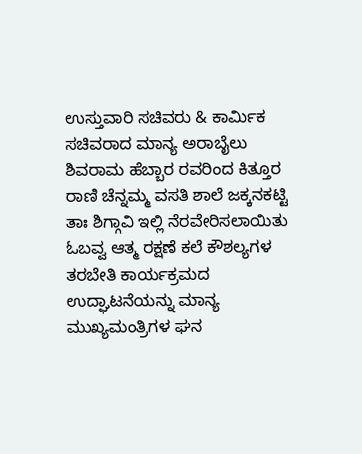ಉಸ್ತುವಾರಿ ಸಚಿವರು & ಕಾರ್ಮಿಕ ಸಚಿವರಾದ ಮಾನ್ಯ ಅರಾಬೈಲು ಶಿವರಾಮ ಹೆಬ್ಬಾರ ರವರಿಂದ ಕಿತ್ತೂರ ರಾಣಿ ಚೆನ್ನಮ್ಮ ವಸತಿ ಶಾಲೆ ಜಕ್ಕನಕಟ್ಟಿ ತಾಃ ಶಿಗ್ಗಾವಿ ಇಲ್ಲಿ ನೆರವೇರಿಸಲಾಯಿತು
ಓಬವ್ವ ಆತ್ಮ ರಕ್ಷಣೆ ಕಲೆ ಕೌಶಲ್ಯಗಳ ತರಬೇತಿ ಕಾರ್ಯಕ್ರಮದ ಉದ್ಘಾಟನೆಯನ್ನು ಮಾನ್ಯ ಮುಖ್ಯಮಂತ್ರಿಗಳ ಘನ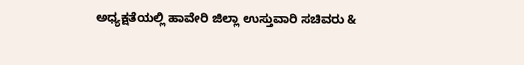ಅಧ್ಯಕ್ಷತೆಯಲ್ಲಿ ಹಾವೇರಿ ಜಿಲ್ಲಾ ಉಸ್ತುವಾರಿ ಸಚಿವರು &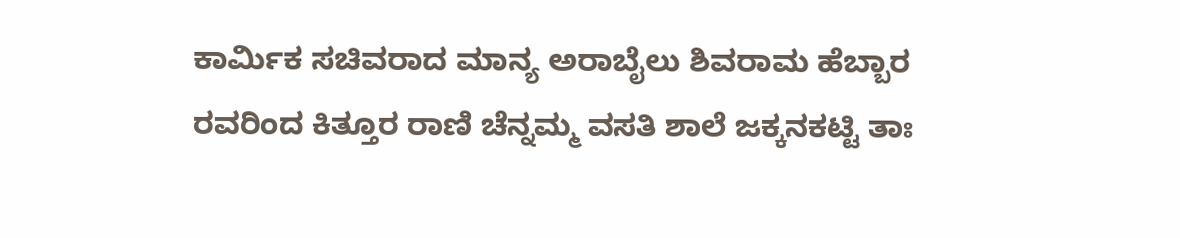ಕಾರ್ಮಿಕ ಸಚಿವರಾದ ಮಾನ್ಯ ಅರಾಬೈಲು ಶಿವರಾಮ ಹೆಬ್ಬಾರ ರವರಿಂದ ಕಿತ್ತೂರ ರಾಣಿ ಚೆನ್ನಮ್ಮ ವಸತಿ ಶಾಲೆ ಜಕ್ಕನಕಟ್ಟಿ ತಾಃ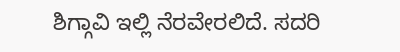ಶಿಗ್ಗಾವಿ ಇಲ್ಲಿ ನೆರವೇರಲಿದೆ. ಸದರಿ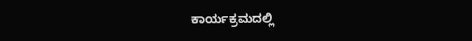ಕಾರ್ಯಕ್ರಮದಲ್ಲಿ